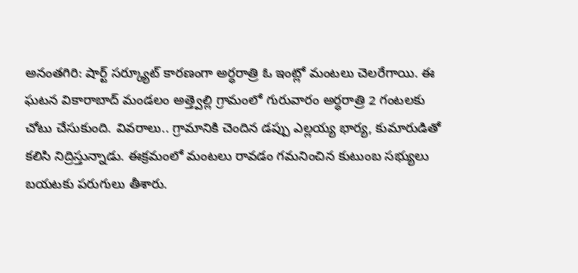అనంతగిరి: షార్ట్ సర్క్యూట్ కారణంగా అర్ధరాత్రి ఓ ఇంట్లో మంటలు చెలరేగాయి. ఈ ఘటన వికారాబాద్ మండలం అత్త్వెల్లి గ్రామంలో గురువారం అర్ధరాత్రి 2 గంటలకు చోటు చేసుకుంది. వివరాలు.. గ్రామానికి చెందిన డప్పు ఎల్లయ్య భార్య, కుమారుడితో కలిసి నిద్రిస్తున్నాడు. ఈక్రమంలో మంటలు రావడం గమనించిన కుటుంబ సభ్యులు బయటకు పరుగులు తీశారు.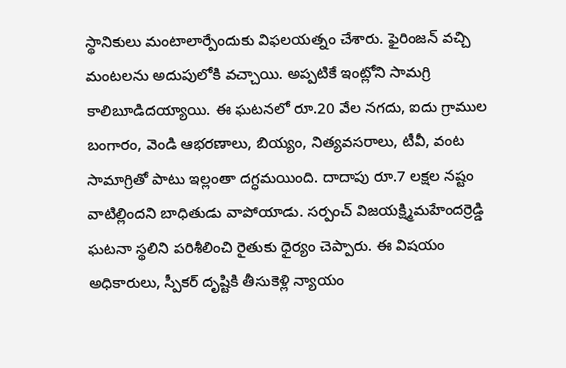స్థానికులు మంటాలార్పేందుకు విఫలయత్నం చేశారు. ఫైరింజన్ వచ్చి మంటలను అదుపులోకి వచ్చాయి. అప్పటికే ఇంట్లోని సామగ్రి కాలిబూడిదయ్యాయి. ఈ ఘటనలో రూ.20 వేల నగదు, ఐదు గ్రాముల బంగారం, వెండి ఆభరణాలు, బియ్యం, నిత్యవసరాలు, టీవీ, వంట సామాగ్రితో పాటు ఇల్లంతా దగ్ధమయింది. దాదాపు రూ.7 లక్షల నష్టం వాటిల్లిందని బాధితుడు వాపోయాడు. సర్పంచ్ విజయక్ష్మిమహేందర్రెడ్డి ఘటనా స్థలిని పరిశీలించి రైతుకు ధైర్యం చెప్పారు. ఈ విషయం అధికారులు, స్పీకర్ దృష్టికి తీసుకెళ్లి న్యాయం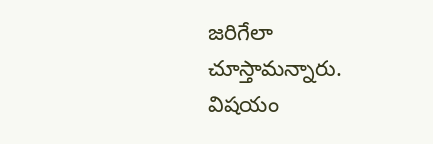జరిగేలా చూస్తామన్నారు. విషయం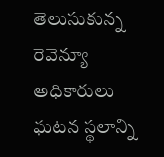తెలుసుకున్న రెవెన్యూ అధికారులు ఘటన స్థలాన్ని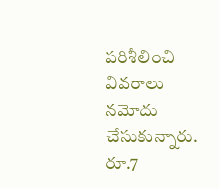పరిశీలించి వివరాలు నమోదు చేసుకున్నారు.
రూ.7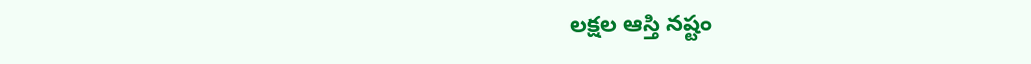లక్షల ఆస్తి నష్టం